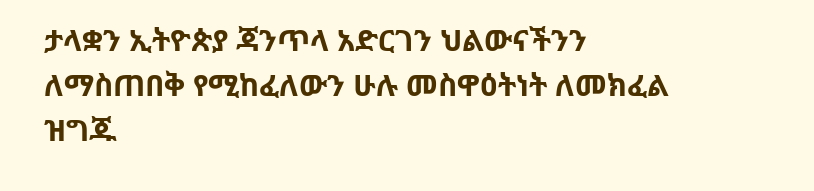ታላቋን ኢትዮጵያ ጃንጥላ አድርገን ህልውናችንን ለማስጠበቅ የሚከፈለውን ሁሉ መስዋዕትነት ለመክፈል ዝግጁ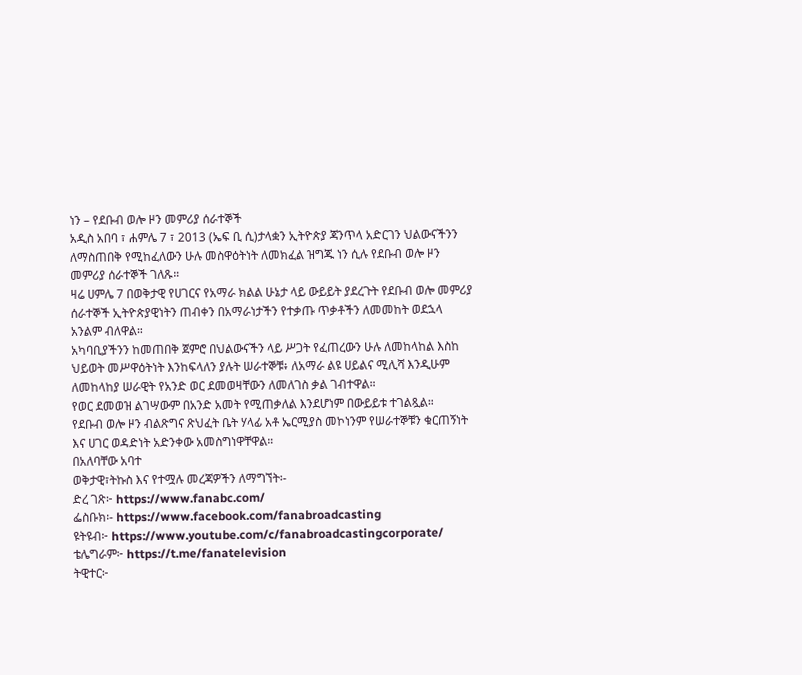ነን – የደቡብ ወሎ ዞን መምሪያ ሰራተኞች
አዲስ አበባ ፣ ሐምሌ 7 ፣ 2013 (ኤፍ ቢ ሲ)ታላቋን ኢትዮጵያ ጃንጥላ አድርገን ህልውናችንን ለማስጠበቅ የሚከፈለውን ሁሉ መስዋዕትነት ለመክፈል ዝግጁ ነን ሲሉ የደቡብ ወሎ ዞን መምሪያ ሰራተኞች ገለጹ።
ዛሬ ሀምሌ 7 በወቅታዊ የሀገርና የአማራ ክልል ሁኔታ ላይ ውይይት ያደረጉት የደቡብ ወሎ መምሪያ ሰራተኞች ኢትዮጵያዊነትን ጠብቀን በአማራነታችን የተቃጡ ጥቃቶችን ለመመከት ወደኋላ አንልም ብለዋል።
አካባቢያችንን ከመጠበቅ ጀምሮ በህልውናችን ላይ ሥጋት የፈጠረውን ሁሉ ለመከላከል እስከ ህይወት መሥዋዕትነት እንከፍላለን ያሉት ሠራተኞቹ፥ ለአማራ ልዩ ሀይልና ሚሊሻ እንዲሁም ለመከላከያ ሠራዊት የአንድ ወር ደመወዛቸውን ለመለገስ ቃል ገብተዋል።
የወር ደመወዝ ልገሣውም በአንድ አመት የሚጠቃለል እንደሆነም በውይይቱ ተገልጿል።
የደቡብ ወሎ ዞን ብልጽግና ጽህፈት ቤት ሃላፊ አቶ ኤርሚያስ መኮነንም የሠራተኞቹን ቁርጠኝነት እና ሀገር ወዳድነት አድንቀው አመስግነዋቸዋል።
በአለባቸው አባተ
ወቅታዊ፣ትኩስ እና የተሟሉ መረጃዎችን ለማግኘት፡-
ድረ ገጽ፦ https://www.fanabc.com/
ፌስቡክ፡- https://www.facebook.com/fanabroadcasting
ዩትዩብ፦ https://www.youtube.com/c/fanabroadcastingcorporate/
ቴሌግራም፦ https://t.me/fanatelevision
ትዊተር፦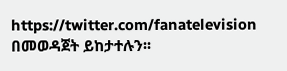https://twitter.com/fanatelevision በመወዳጀት ይከታተሉን፡፡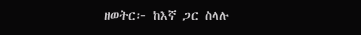ዘወትር፦ ከእኛ ጋር ስላሉ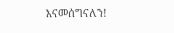እናመሰግናለን!